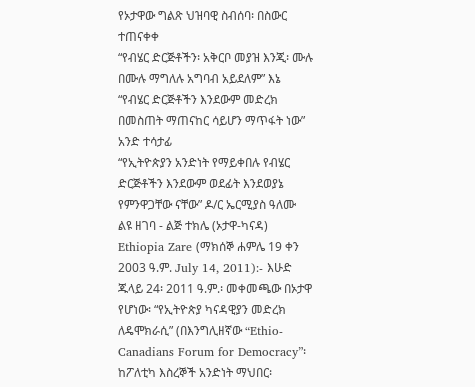የኦታዋው ግልጽ ህዝባዊ ስብሰባ፡ በስውር ተጠናቀቀ
“የብሄር ድርጅቶችን፡ አቅርቦ መያዝ እንጂ፡ ሙሉ በሙሉ ማግለሉ አግባብ አይደለም” እኔ
“የብሄር ድርጅቶችን እንደውም መድረክ በመስጠት ማጠናከር ሳይሆን ማጥፋት ነው” አንድ ተሳታፊ
“የኢትዮጵያን አንድነት የማይቀበሉ የብሄር ድርጅቶችን እንደውም ወደፊት እንደወያኔ የምንዋጋቸው ናቸው” ዶ/ር ኤርሚያስ ዓለሙ
ልዩ ዘገባ - ልጅ ተክሌ (ኦታዋ-ካናዳ)
Ethiopia Zare (ማክሰኞ ሐምሌ 19 ቀን 2003 ዓ.ም. July 14, 2011):- እሁድ ጁላይ 24፡ 2011 ዓ.ም.፡ መቀመጫው በኦታዋ የሆነው፡ “የኢትዮጵያ ካናዳዊያን መድረክ ለዴሞክራሲ” (በእንግሊዘኛው “Ethio-Canadians Forum for Democracy”፡ ከፖለቲካ እስረኞች አንድነት ማህበር፡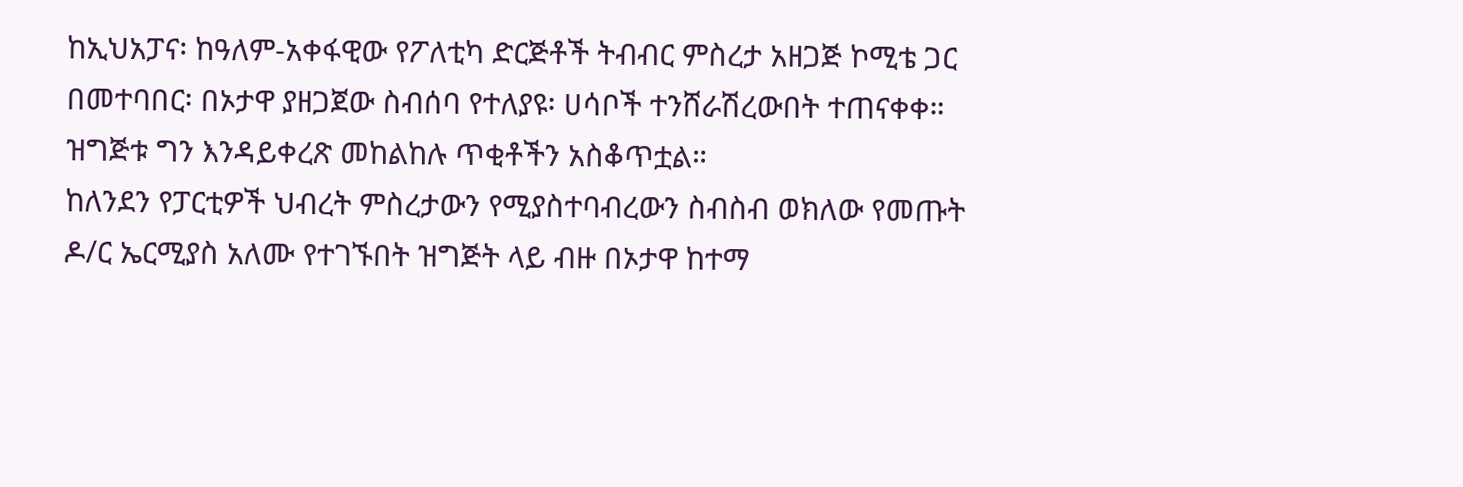ከኢህአፓና፡ ከዓለም-አቀፋዊው የፖለቲካ ድርጅቶች ትብብር ምስረታ አዘጋጅ ኮሚቴ ጋር በመተባበር፡ በኦታዋ ያዘጋጀው ስብሰባ የተለያዩ፡ ሀሳቦች ተንሸራሽረውበት ተጠናቀቀ። ዝግጅቱ ግን እንዳይቀረጽ መከልከሉ ጥቂቶችን አስቆጥቷል።
ከለንደን የፓርቲዎች ህብረት ምስረታውን የሚያስተባብረውን ስብስብ ወክለው የመጡት ዶ/ር ኤርሚያስ አለሙ የተገኙበት ዝግጅት ላይ ብዙ በኦታዋ ከተማ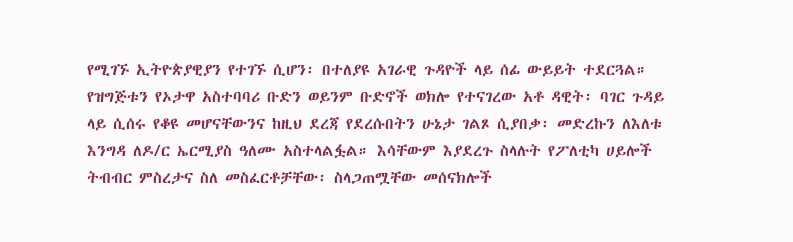የሚገኙ ኢትዮጵያዊያን የተገኙ ሲሆን፡ በተለያዩ አገራዊ ጉዳዮች ላይ ሰፊ ውይይት ተደርጓል። የዝግጅቱን የኦታዋ አስተባባሪ ቡድን ወይንም ቡድኖች ወክሎ የተናገረው አቶ ዳዊት፡ ባገር ጉዳይ ላይ ሲሰሩ የቆዩ መሆናቸውንና ከዚህ ደረጃ የደረሱበትን ሁኔታ ገልጾ ሲያበቃ፡ መድረኩን ለእለቱ እንግዳ ለዶ/ር ኤርሚያስ ዓለሙ አስተላልፏል። እሳቸውም እያደረጉ ስላሉት የፖለቲካ ሀይሎች ትብብር ምስረታና ስለ መስፈርቶቻቸው፡ ስላጋጠሟቸው መሰናክሎች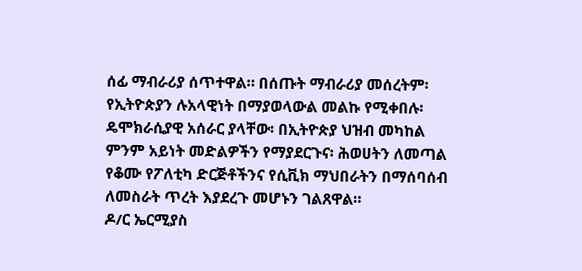ሰፊ ማብራሪያ ሰጥተዋል። በሰጡት ማብራሪያ መሰረትም፡ የኢትዮጵያን ሉአላዊነት በማያወላውል መልኩ የሚቀበሉ፡ ዴሞክራሲያዊ አሰራር ያላቸው፡ በኢትዮጵያ ህዝብ መካከል ምንም አይነት መድልዎችን የማያደርጉና፡ ሕወሀትን ለመጣል የቆሙ የፖለቲካ ድርጅቶችንና የሲቪክ ማህበራትን በማሰባሰብ ለመስራት ጥረት እያደረጉ መሆኑን ገልጸዋል።
ዶ/ር ኤርሚያስ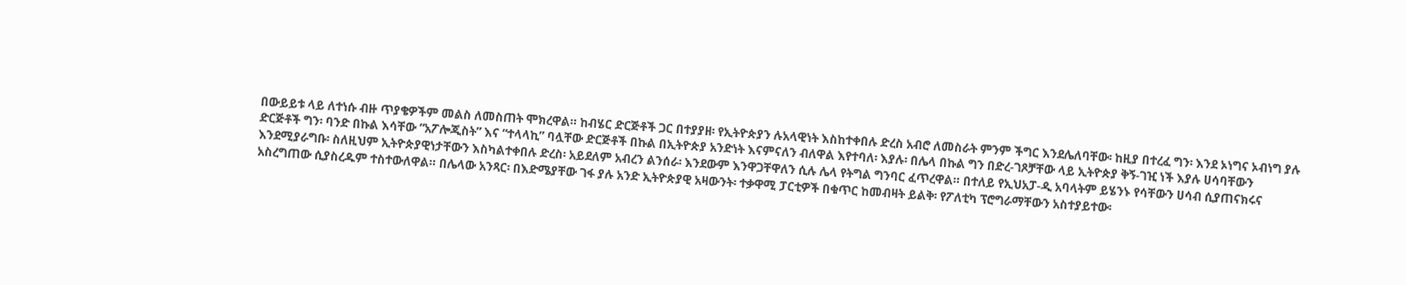በውይይቱ ላይ ለተነሱ ብዙ ጥያቄዎችም መልስ ለመስጠት ሞክረዋል። ከብሄር ድርጅቶች ጋር በተያያዘ፡ የኢትዮጵያን ሉአላዊነት እስከተቀበሉ ድረስ አብሮ ለመስራት ምንም ችግር እንደሌለባቸው፡ ከዚያ በተረፈ ግን፡ እንደ ኦነግና ኦብነግ ያሉ ድርጅቶች ግን፡ ባንድ በኩል እሳቸው “አፖሎጂስት” እና “ተላላኪ” ባሏቸው ድርጅቶች በኩል በኢትዮጵያ አንድነት እናምናለን ብለዋል እየተባለ፡ እያሉ፡ በሌላ በኩል ግን በድረ-ገጾቻቸው ላይ ኢትዮጵያ ቅኝ-ገዢ ነች እያሉ ሀሳባቸውን እንደሚያራግቡ፡ ስለዚህም ኢትዮጵያዊነታቸውን እስካልተቀበሉ ድረስ፡ አይደለም አብረን ልንሰራ፡ እንደውም እንዋጋቸዋለን ሲሉ ሌላ የትግል ግንባር ፈጥረዋል። በተለይ የኢህአፓ-ዲ አባላትም ይሄንኑ የሳቸውን ሀሳብ ሲያጠናክሩና አስረግጠው ሲያስረዱም ተስተውለዋል። በሌላው አንጻር፡ በእድሜያቸው ገፋ ያሉ አንድ ኢትዮጵያዊ አዛውንት፡ ተቃዋሚ ፓርቲዎች በቁጥር ከመብዛት ይልቅ፡ የፖለቲካ ፕሮግራማቸውን አስተያይተው፡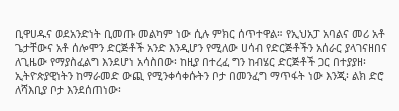ቢዋሀዱና ወደአንድነት ቢመጡ መልካም ነው ሲሉ ምክር ሰጥተዋል። የኢህአፓ አባልና መሪ አቶ ጌታቸውና አቶ ሰሎሞን ድርጅቶች አንድ እንዲሆን የሚለው ሀሳብ የድርጅቶችን አሰራር ያላገናዘበና ለጊዜው የማያስፈልግ እንደሆነ አሳስበው፡ ከዚያ በተረፈ ግን ከብሄር ድርጅቶች ጋር በተያያዘ፡ ኢትዮጵያዊነትን ከማራመድ ውጪ የሚንቀሳቀሱትን ቦታ በመንፈግ ማጥፋት ነው እንጂ፡ ልክ ድሮ ለሻእቢያ ቦታ እንደሰጠነው፡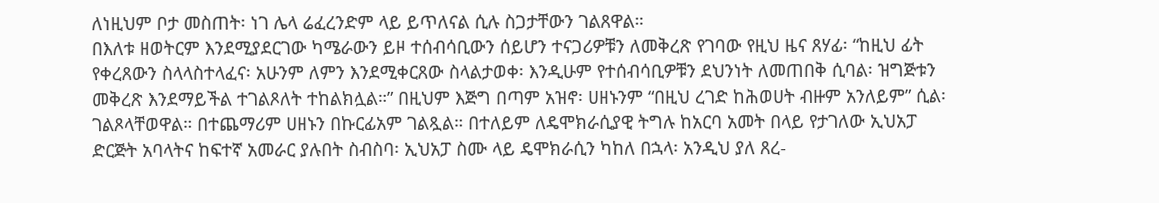ለነዚህም ቦታ መስጠት፡ ነገ ሌላ ሬፈረንድም ላይ ይጥለናል ሲሉ ስጋታቸውን ገልጸዋል።
በእለቱ ዘወትርም እንደሚያደርገው ካሜራውን ይዞ ተሰብሳቢውን ሰይሆን ተናጋሪዎቹን ለመቅረጽ የገባው የዚህ ዜና ጸሃፊ፡ “ከዚህ ፊት የቀረጸውን ስላላስተላፈና፡ አሁንም ለምን እንደሚቀርጸው ስላልታወቀ፡ እንዲሁም የተሰብሳቢዎቹን ደህንነት ለመጠበቅ ሲባል፡ ዝግጅቱን መቅረጽ እንደማይችል ተገልጾለት ተከልክሏል።” በዚህም እጅግ በጣም አዝኖ፡ ሀዘኑንም “በዚህ ረገድ ከሕወሀት ብዙም አንለይም” ሲል፡ ገልጾላቸወዋል። በተጨማሪም ሀዘኑን በኩርፊአም ገልጿል። በተለይም ለዴሞክራሲያዊ ትግሉ ከአርባ አመት በላይ የታገለው ኢህአፓ ድርጅት አባላትና ከፍተኛ አመራር ያሉበት ስብስባ፡ ኢህአፓ ስሙ ላይ ዴሞክራሲን ካከለ በኋላ፡ አንዲህ ያለ ጸረ-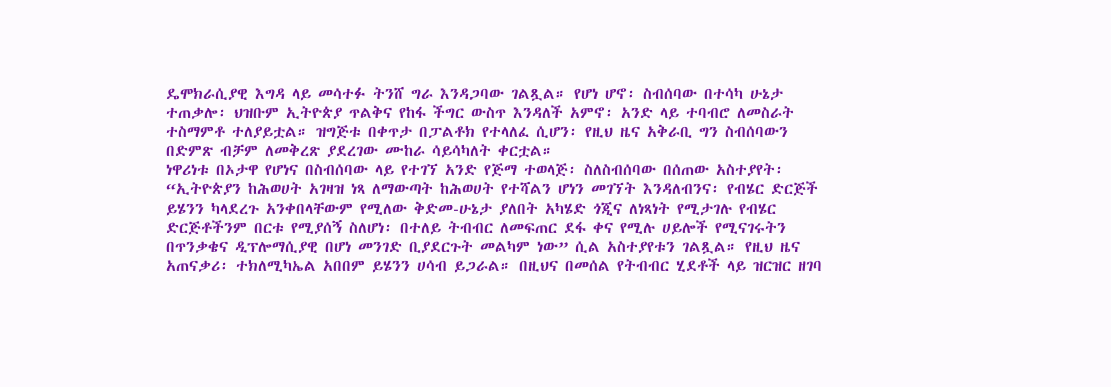ዴሞክራሲያዊ እግዳ ላይ መሳተፉ ትንሸ ግራ እንዳጋባው ገልጿል። የሆነ ሆኖ፡ ስብሰባው በተሳካ ሁኔታ ተጠቃሎ፡ ህዝቡም ኢትዮጵያ ጥልቅና የከፋ ችግር ውስጥ እንዳለች አምኖ፡ አንድ ላይ ተባብሮ ለመስራት ተስማምቶ ተለያይቷል። ዝግጅቱ በቀጥታ በፓልቶክ የተላለፈ ሲሆን፡ የዚህ ዜና አቅራቢ ግን ስብሰባውን በድምጽ ብቻም ለመቅረጽ ያደረገው ሙከራ ሳይሳካለት ቀርቷል።
ነዋሪነቱ በኦታዋ የሆነና በስብሰባው ላይ የተገኘ አንድ የጅማ ተወላጅ፡ ስለስብሰባው በሰጠው አስተያየት፡ “ኢትዮጵያን ከሕወሀት አገዛዝ ነጻ ለማውጣት ከሕወሀት የተሻልን ሆነን መገኘት እንዳለብንና፡ የብሄር ድርጅች ይሄንን ካላደረጉ አንቀበላቸውም የሚለው ቅድመ-ሁኔታ ያለበት አካሄድ ጎጂና ለነጻነት የሚታገሉ የብሄር ድርጅቶችንም በርቱ የሚያሰኝ ስለሆነ፡ በተለይ ትብብር ለመፍጠር ደፋ ቀና የሚሉ ሀይሎች የሚናገሩትን በጥንቃቄና ዲፕሎማሲያዊ በሆነ መንገድ ቢያደርጉት መልካም ነው” ሲል አስተያየቱን ገልጿል። የዚህ ዜና አጠናቃሪ፡ ተክለሚካኤል አበበም ይሄንን ሀሳብ ይጋራል። በዚህና በመሰል የትብብር ሂደቶች ላይ ዝርዝር ዘገባ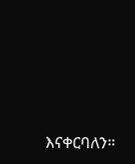እናቀርባለን።